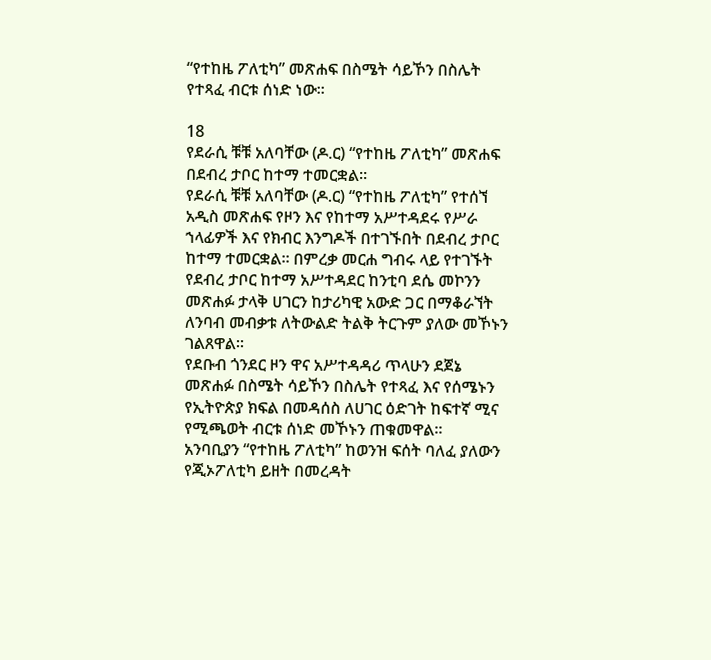“የተከዜ ፖለቲካ” መጽሐፍ በስሜት ሳይኾን በስሌት የተጻፈ ብርቱ ሰነድ ነው።

18
የደራሲ ቹቹ አለባቸው (ዶ.ር) “የተከዜ ፖለቲካ” መጽሐፍ በደብረ ታቦር ከተማ ተመርቋል።
የደራሲ ቹቹ አለባቸው (ዶ.ር) “የተከዜ ፖለቲካ” የተሰኘ አዲስ መጽሐፍ የዞን እና የከተማ አሥተዳደሩ የሥራ ኀላፊዎች እና የክብር እንግዶች በተገኙበት በደብረ ታቦር ከተማ ተመርቋል። በምረቃ መርሐ ግብሩ ላይ የተገኙት የደብረ ታቦር ከተማ አሥተዳደር ከንቲባ ደሴ መኮንን መጽሐፉ ታላቅ ሀገርን ከታሪካዊ አውድ ጋር በማቆራኘት ለንባብ መብቃቱ ለትውልድ ትልቅ ትርጉም ያለው መኾኑን ገልጸዋል።
የደቡብ ጎንደር ዞን ዋና አሥተዳዳሪ ጥላሁን ደጀኔ መጽሐፉ በስሜት ሳይኾን በስሌት የተጻፈ እና የሰሜኑን የኢትዮጵያ ክፍል በመዳሰስ ለሀገር ዕድገት ከፍተኛ ሚና የሚጫወት ብርቱ ሰነድ መኾኑን ጠቁመዋል።
አንባቢያን “የተከዜ ፖለቲካ” ከወንዝ ፍሰት ባለፈ ያለውን የጂኦፖለቲካ ይዘት በመረዳት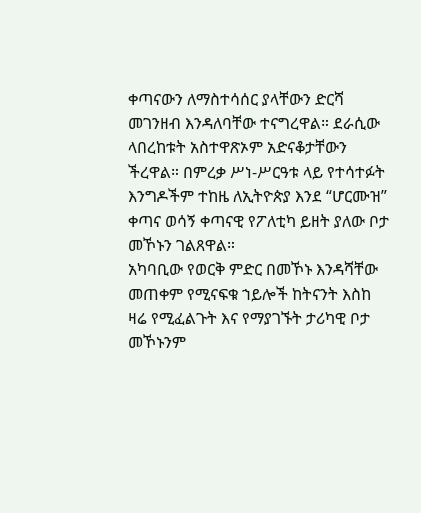ቀጣናውን ለማስተሳሰር ያላቸውን ድርሻ መገንዘብ እንዳለባቸው ተናግረዋል። ደራሲው ላበረከቱት አስተዋጽኦም አድናቆታቸውን ችረዋል። በምረቃ ሥነ-ሥርዓቱ ላይ የተሳተፉት እንግዶችም ተከዜ ለኢትዮጵያ እንደ “ሆርሙዝ” ቀጣና ወሳኝ ቀጣናዊ የፖለቲካ ይዘት ያለው ቦታ መኾኑን ገልጸዋል።
አካባቢው የወርቅ ምድር በመኾኑ እንዳሻቸው መጠቀም የሚናፍቁ ኀይሎች ከትናንት እስከ ዛሬ የሚፈልጉት እና የማያገኙት ታሪካዊ ቦታ መኾኑንም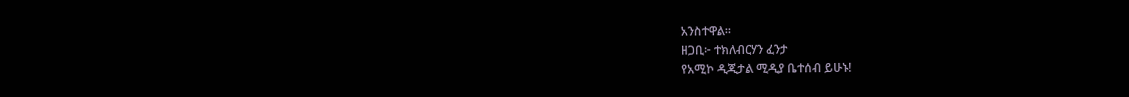አንስተዋል።
ዘጋቢ፦ ተክለብርሃን ፈንታ
የአሚኮ ዲጂታል ሚዲያ ቤተሰብ ይሁኑ!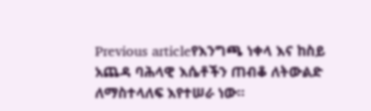Previous articleየእንግጫ ነቀላ እና ከስይ አጨዳ ባሕላዊ እሴቶችን ጠብቆ ለትውልድ ለማስተላለፍ እየተሠራ ነው።